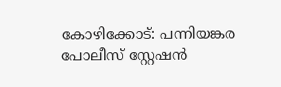കോഴിക്കോട്: പന്നിയങ്കര പോലീസ് സ്റ്റേഷൻ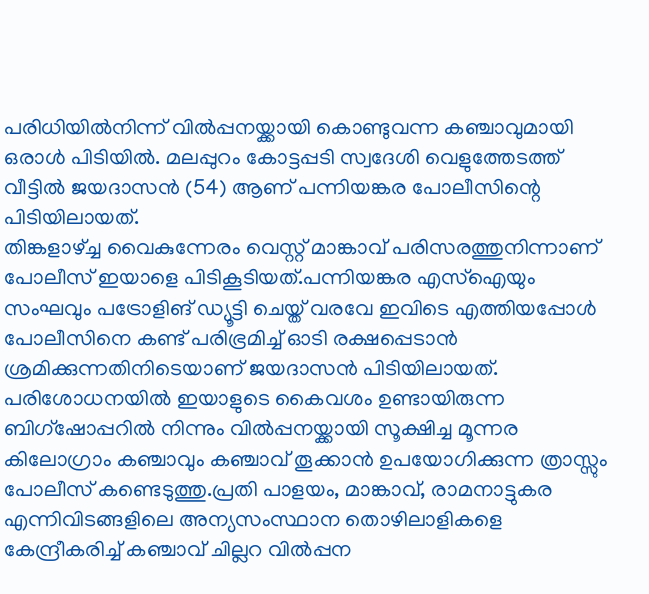പരിധിയിൽനിന്ന് വിൽപ്പനയ്ക്കായി കൊണ്ടുവന്ന കഞ്ചാവുമായി ഒരാൾ പിടിയിൽ. മലപ്പുറം കോട്ടപ്പടി സ്വദേശി വെളുത്തേടത്ത് വീട്ടിൽ ജയദാസൻ (54) ആണ് പന്നിയങ്കര പോലീസിന്റെ പിടിയിലായത്.
തിങ്കളാഴ്ച്ച വൈകുന്നേരം വെസ്റ്റ് മാങ്കാവ് പരിസരത്തുനിന്നാണ് പോലീസ് ഇയാളെ പിടികൂടിയത്.പന്നിയങ്കര എസ്ഐയും സംഘവും പട്രോളിങ് ഡ്യൂട്ടി ചെയ്ത് വരവേ ഇവിടെ എത്തിയപ്പോൾ പോലീസിനെ കണ്ട് പരിഭ്രമിച്ച് ഓടി രക്ഷപ്പെടാൻ ശ്രമിക്കുന്നതിനിടെയാണ് ജയദാസൻ പിടിയിലായത്. പരിശോധനയിൽ ഇയാളുടെ കൈവശം ഉണ്ടായിരുന്ന ബിഗ്ഷോപ്പറിൽ നിന്നും വിൽപ്പനയ്ക്കായി സൂക്ഷിച്ച മൂന്നര കിലോഗ്രാം കഞ്ചാവും കഞ്ചാവ് തൂക്കാൻ ഉപയോഗിക്കുന്ന ത്രാസ്സും പോലീസ് കണ്ടെടുത്തു.പ്രതി പാളയം, മാങ്കാവ്, രാമനാട്ടുകര എന്നിവിടങ്ങളിലെ അന്യസംസ്ഥാന തൊഴിലാളികളെ കേന്ദ്രീകരിച്ച് കഞ്ചാവ് ചില്ലറ വിൽപ്പന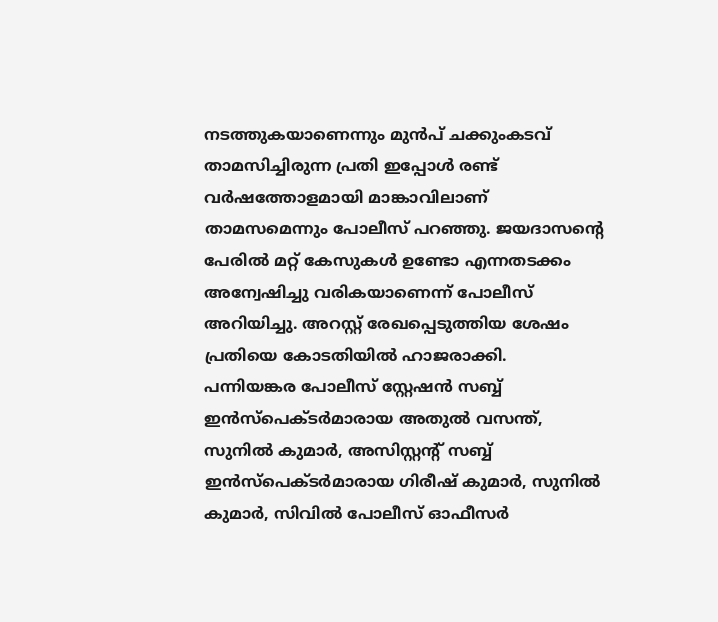നടത്തുകയാണെന്നും മുൻപ് ചക്കുംകടവ് താമസിച്ചിരുന്ന പ്രതി ഇപ്പോൾ രണ്ട് വർഷത്തോളമായി മാങ്കാവിലാണ് താമസമെന്നും പോലീസ് പറഞ്ഞു. ജയദാസന്റെ പേരിൽ മറ്റ് കേസുകൾ ഉണ്ടോ എന്നതടക്കം അന്വേഷിച്ചു വരികയാണെന്ന് പോലീസ് അറിയിച്ചു. അറസ്റ്റ് രേഖപ്പെടുത്തിയ ശേഷം പ്രതിയെ കോടതിയിൽ ഹാജരാക്കി.
പന്നിയങ്കര പോലീസ് സ്റ്റേഷൻ സബ്ബ് ഇൻസ്പെക്ടർമാരായ അതുൽ വസന്ത്, സുനിൽ കുമാർ, അസിസ്റ്റന്റ് സബ്ബ് ഇൻസ്പെക്ടർമാരായ ഗിരീഷ് കുമാർ, സുനിൽ കുമാർ, സിവിൽ പോലീസ് ഓഫീസർ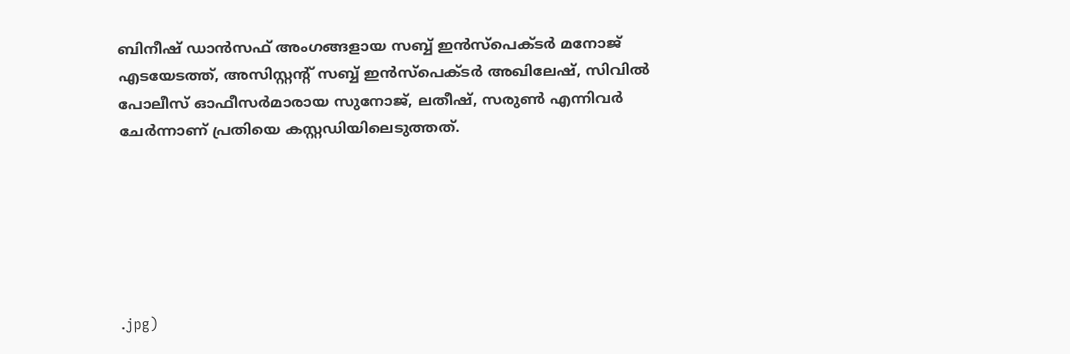ബിനീഷ് ഡാൻസഫ് അംഗങ്ങളായ സബ്ബ് ഇൻസ്പെക്ടർ മനോജ് എടയേടത്ത്, അസിസ്റ്റന്റ് സബ്ബ് ഇൻസ്പെക്ടർ അഖിലേഷ്, സിവിൽ പോലീസ് ഓഫീസർമാരായ സുനോജ്, ലതീഷ്, സരുൺ എന്നിവർ ചേർന്നാണ് പ്രതിയെ കസ്റ്റഡിയിലെടുത്തത്.






.jpg)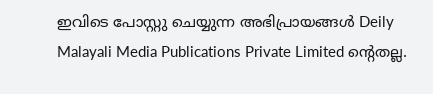ഇവിടെ പോസ്റ്റു ചെയ്യുന്ന അഭിപ്രായങ്ങൾ Deily Malayali Media Publications Private Limited ന്റെതല്ല.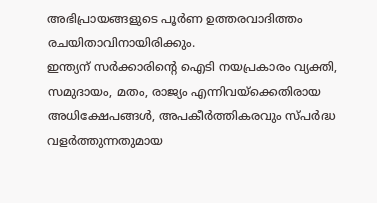അഭിപ്രായങ്ങളുടെ പൂർണ ഉത്തരവാദിത്തം രചയിതാവിനായിരിക്കും.
ഇന്ത്യന് സർക്കാരിന്റെ ഐടി നയപ്രകാരം വ്യക്തി, സമുദായം, മതം, രാജ്യം എന്നിവയ്ക്കെതിരായ അധിക്ഷേപങ്ങൾ, അപകീർത്തികരവും സ്പർദ്ധ വളർത്തുന്നതുമായ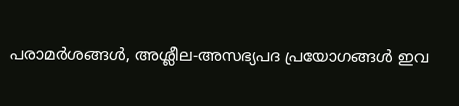പരാമർശങ്ങൾ, അശ്ലീല-അസഭ്യപദ പ്രയോഗങ്ങൾ ഇവ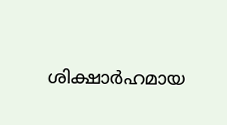ശിക്ഷാർഹമായ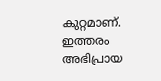കുറ്റമാണ്. ഇത്തരം അഭിപ്രായ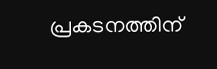പ്രകടനത്തിന്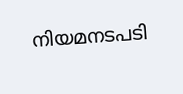നിയമനടപടി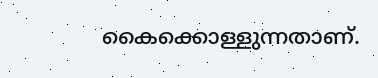കൈക്കൊള്ളുന്നതാണ്.